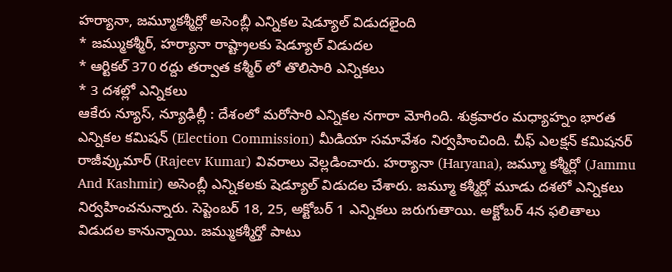హర్యానా, జమ్మూకశ్మీర్లో అసెంబ్లీ ఎన్నికల షెడ్యూల్ విడుదలైంది
* జమ్ముకశ్మీర్, హర్యానా రాష్ట్రాలకు షెడ్యూల్ విడుదల
* ఆర్టికల్ 370 రద్దు తర్వాత కశ్మీర్ లో తొలిసారి ఎన్నికలు
* 3 దశల్లో ఎన్నికలు
ఆకేరు న్యూస్, న్యూఢిల్లీ : దేశంలో మరోసారి ఎన్నికల నగారా మోగింది. శుక్రవారం మధ్యాహ్నం భారత ఎన్నికల కమిషన్ (Election Commission) మీడియా సమావేశం నిర్వహించింది. చీఫ్ ఎలక్షన్ కమిషనర్ రాజీవ్కుమార్ (Rajeev Kumar) వివరాలు వెల్లడించారు. హర్యానా (Haryana), జమ్మూ కశ్మీర్లో (Jammu And Kashmir) అసెంబ్లీ ఎన్నికలకు షెడ్యూల్ విడుదల చేశారు. జమ్మూ కశ్మీర్లో మూడు దశలో ఎన్నికలు నిర్వహించనున్నారు. సెప్టెంబర్ 18, 25, అక్టోబర్ 1 ఎన్నికలు జరుగుతాయి. అక్టోబర్ 4న ఫలితాలు విడుదల కానున్నాయి. జమ్ముకశ్మీర్తో పాటు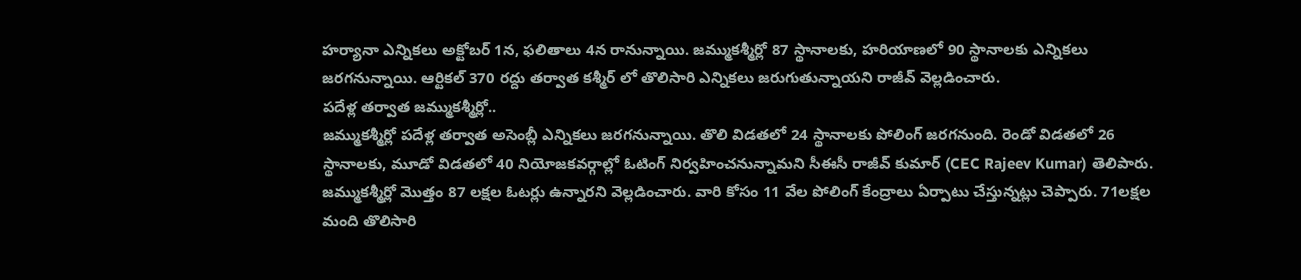హర్యానా ఎన్నికలు అక్టోబర్ 1న, ఫలితాలు 4న రానున్నాయి. జమ్ముకశ్మీర్లో 87 స్థానాలకు, హరియాణలో 90 స్థానాలకు ఎన్నికలు జరగనున్నాయి. ఆర్టికల్ 370 రద్దు తర్వాత కశ్మీర్ లో తొలిసారి ఎన్నికలు జరుగుతున్నాయని రాజీవ్ వెల్లడించారు.
పదేళ్ల తర్వాత జమ్ముకశ్మీర్లో..
జమ్ముకశ్మీర్లో పదేళ్ల తర్వాత అసెంబ్లీ ఎన్నికలు జరగనున్నాయి. తొలి విడతలో 24 స్థానాలకు పోలింగ్ జరగనుంది. రెండో విడతలో 26 స్థానాలకు, మూడో విడతలో 40 నియోజకవర్గాల్లో ఓటింగ్ నిర్వహించనున్నామని సీఈసీ రాజీవ్ కుమార్ (CEC Rajeev Kumar) తెలిపారు. జమ్ముకశ్మీర్లో మొత్తం 87 లక్షల ఓటర్లు ఉన్నారని వెల్లడించారు. వారి కోసం 11 వేల పోలింగ్ కేంద్రాలు ఏర్పాటు చేస్తున్నట్లు చెప్పారు. 71లక్షల మంది తొలిసారి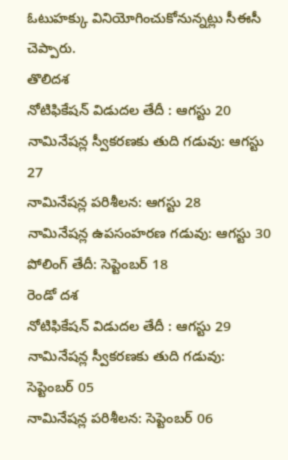ఓటుహక్కు వినియోగించుకోనున్నట్లు సీఈసీ చెప్పారు.
తొలిదశ
నోటిఫికేషన్ విడుదల తేదీ : ఆగస్టు 20
నామినేషన్ల స్వీకరణకు తుది గడువు: ఆగస్టు 27
నామినేషన్ల పరిశీలన: ఆగస్టు 28
నామినేషన్ల ఉపసంహరణ గడువు: ఆగస్టు 30
పోలింగ్ తేదీ: సెప్టెంబర్ 18
రెండో దశ
నోటిఫికేషన్ విడుదల తేదీ : ఆగస్టు 29
నామినేషన్ల స్వీకరణకు తుది గడువు: సెప్టెంబర్ 05
నామినేషన్ల పరిశీలన: సెప్టెంబర్ 06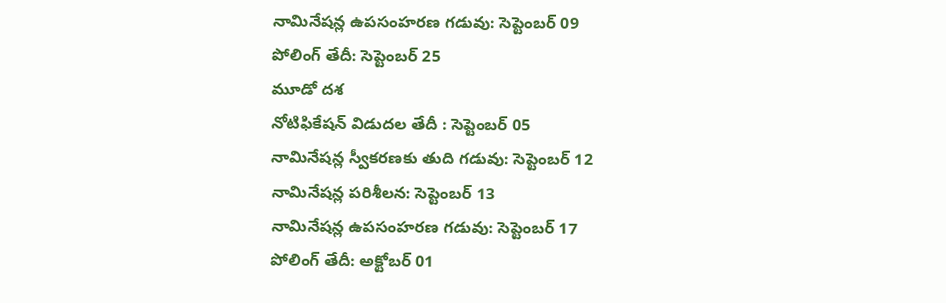నామినేషన్ల ఉపసంహరణ గడువు: సెప్టెంబర్ 09
పోలింగ్ తేదీ: సెప్టెంబర్ 25
మూడో దశ
నోటిఫికేషన్ విడుదల తేదీ : సెప్టెంబర్ 05
నామినేషన్ల స్వీకరణకు తుది గడువు: సెప్టెంబర్ 12
నామినేషన్ల పరిశీలన: సెప్టెంబర్ 13
నామినేషన్ల ఉపసంహరణ గడువు: సెప్టెంబర్ 17
పోలింగ్ తేదీ: అక్టోబర్ 01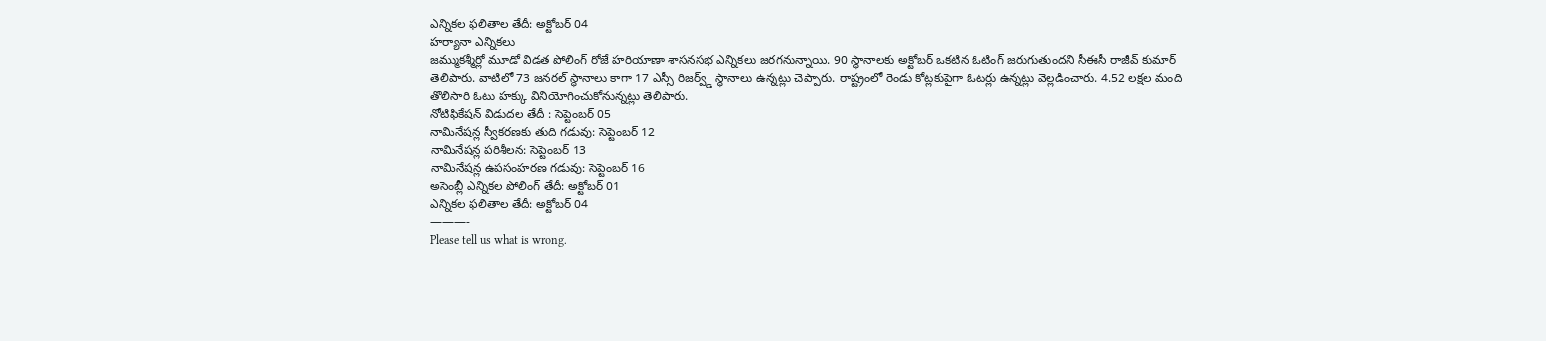ఎన్నికల ఫలితాల తేదీ: అక్టోబర్ 04
హర్యానా ఎన్నికలు
జమ్ముకశ్మీర్లో మూడో విడత పోలింగ్ రోజే హరియాణా శాసనసభ ఎన్నికలు జరగనున్నాయి. 90 స్థానాలకు అక్టోబర్ ఒకటిన ఓటింగ్ జరుగుతుందని సీఈసీ రాజీవ్ కుమార్ తెలిపారు. వాటిలో 73 జనరల్ స్థానాలు కాగా 17 ఎస్సీ రిజర్వ్డ్ స్థానాలు ఉన్నట్లు చెప్పారు. రాష్ట్రంలో రెండు కోట్లకుపైగా ఓటర్లు ఉన్నట్లు వెల్లడించారు. 4.52 లక్షల మంది తొలిసారి ఓటు హక్కు వినియోగించుకోనున్నట్లు తెలిపారు.
నోటిఫికేషన్ విడుదల తేదీ : సెప్టెంబర్ 05
నామినేషన్ల స్వీకరణకు తుది గడువు: సెప్టెంబర్ 12
నామినేషన్ల పరిశీలన: సెప్టెంబర్ 13
నామినేషన్ల ఉపసంహరణ గడువు: సెప్టెంబర్ 16
అసెంబ్లీ ఎన్నికల పోలింగ్ తేదీ: అక్టోబర్ 01
ఎన్నికల ఫలితాల తేదీ: అక్టోబర్ 04
———-
Please tell us what is wrong.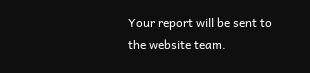Your report will be sent to the website team.